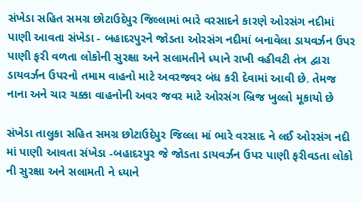સંખેડા સહિત સમગ્ર છોટાઉદેપુર જિલ્લામાં ભારે વરસાદને કારણે ઓરસંગ નદીમાં પાણી આવતા સંખેડા - બહાદરપુરને જોડતા ઓરસંગ નદીમાં બનાવેલા ડાયવર્ઝન ઉપર પાણી ફરી વળતા લોકોની સુરક્ષા અને સલામતીને ધ્યાને રાખી વહીવટી તંત્ર દ્વારા ડાયવર્ઝન ઉપરનો તમામ વાહનો માટે અવરજવર બંધ કરી દેવામાં આવી છે. તેમજ નાના અને ચાર ચક્કા વાહનોની અવર જવર માટે ઓરસંગ બ્રિજ ખુલ્લો મૂકાયો છે

સંખેડા તાલુકા સહિત સમગ્ર છોટાઉદેપુર જિલ્લા માં ભારે વરસાદ ને લઈ ઓરસંગ નદી માં પાણી આવતા સંખેડા -બહાદરપુર જે જોડતા ડાયવર્ઝન ઉપર પાણી ફરીવડતા લોકો ની સુરક્ષા અને સલામતી ને ધ્યાને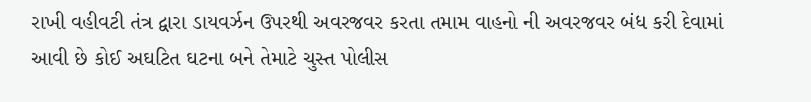રાખી વહીવટી તંત્ર દ્વારા ડાયવર્ઝન ઉપરથી અવરજવર કરતા તમામ વાહનો ની અવરજવર બંધ કરી દેવામાં આવી છે કોઈ અઘટિત ઘટના બને તેમાટે ચુસ્ત પોલીસ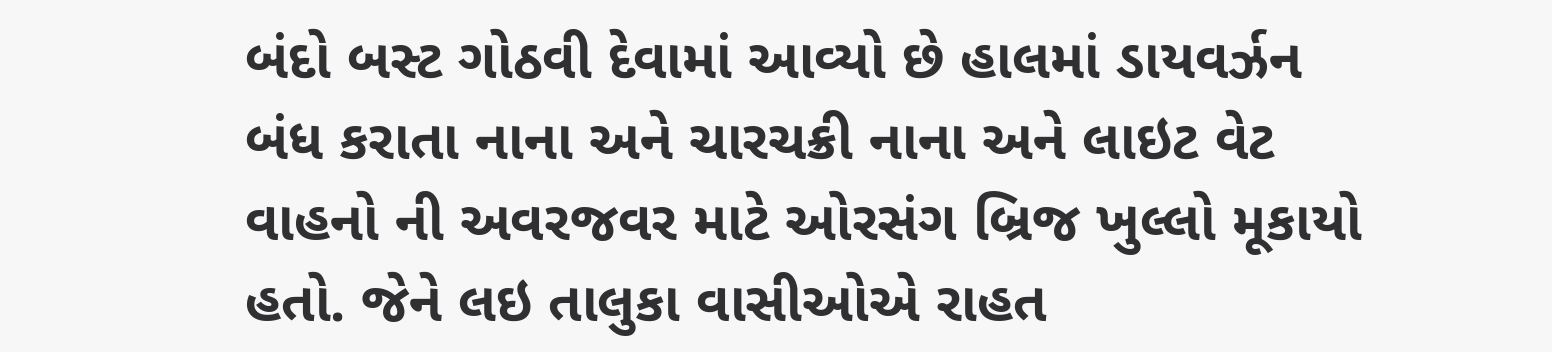બંદો બસ્ટ ગોઠવી દેવામાં આવ્યો છે હાલમાં ડાયવર્ઝન બંધ કરાતા નાના અને ચારચક્રી નાના અને લાઇટ વેટ વાહનો ની અવરજવર માટે ઓરસંગ બ્રિજ ખુલ્લો મૂકાયો હતો. જેને લઇ તાલુકા વાસીઓએ રાહત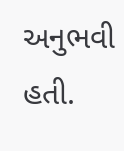અનુભવી હતી.